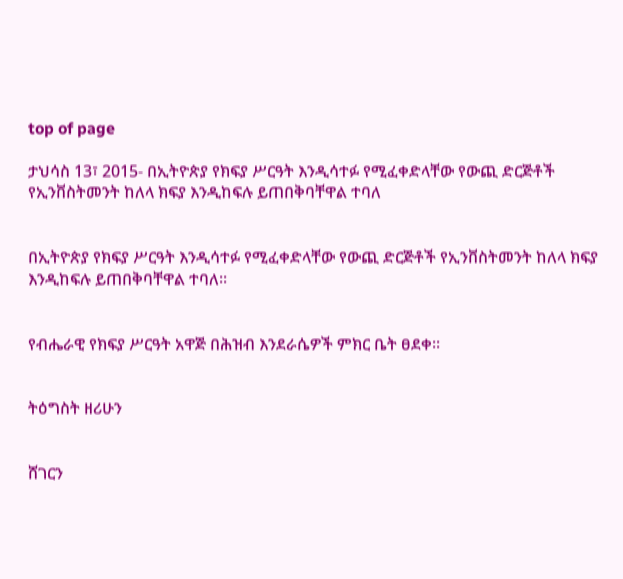top of page

ታህሳስ 13፣ 2015- በኢትዮጵያ የክፍያ ሥርዓት እንዲሳተፉ የሚፈቀድላቸው የውጪ ድርጅቶች የኢንቨስትመንት ከለላ ክፍያ እንዲከፍሉ ይጠበቅባቸዋል ተባለ


በኢትዮጵያ የክፍያ ሥርዓት እንዲሳተፉ የሚፈቀድላቸው የውጪ ድርጅቶች የኢንቨስትመንት ከለላ ክፍያ እንዲከፍሉ ይጠበቅባቸዋል ተባለ፡፡


የብሔራዊ የክፍያ ሥርዓት አዋጅ በሕዝብ እንደራሴዎች ምክር ቤት ፀደቀ፡፡


ትዕግስት ዘሪሁን


ሸገርን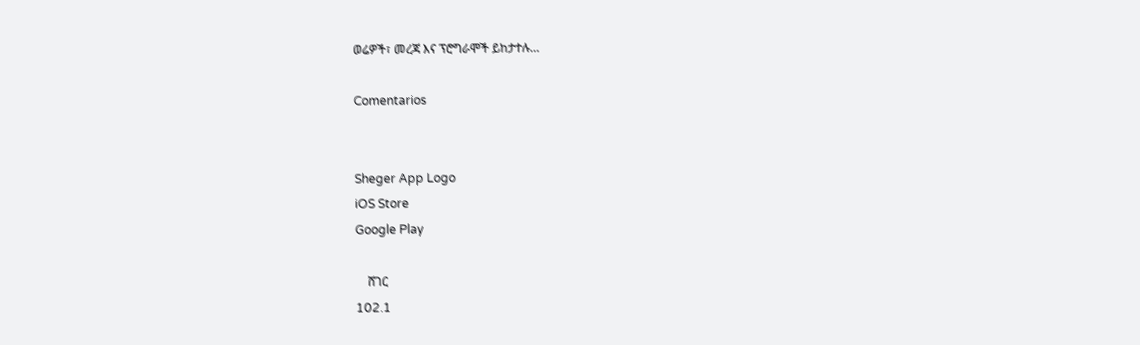ወሬዎች፣ መረጃ እና ፕሮግራሞች ይከታተሉ…

Comentarios


Sheger App Logo
iOS Store
Google Play

    ሸገር
102.1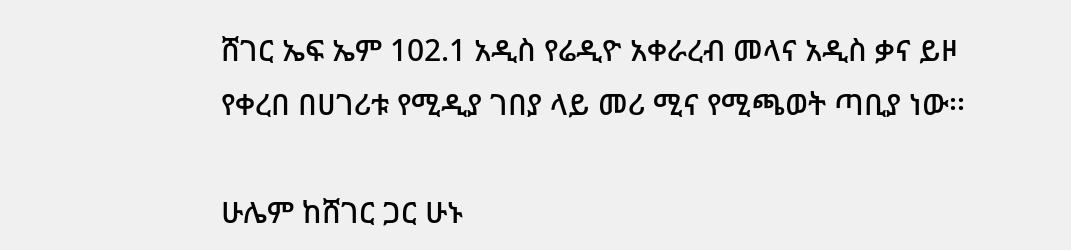ሸገር ኤፍ ኤም 102.1 አዲስ የሬዲዮ አቀራረብ መላና አዲስ ቃና ይዞ የቀረበ በሀገሪቱ የሚዲያ ገበያ ላይ መሪ ሚና የሚጫወት ጣቢያ ነው፡፡

ሁሌም ከሸገር ጋር ሁኑ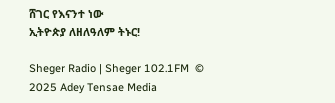ሸገር የእናንተ ነው
ኢትዮጵያ ለዘለዓለም ትኑር!

Sheger Radio | Sheger 102.1FM  © 2025 Adey Tensae Media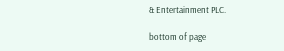& Entertainment PLC.

bottom of page